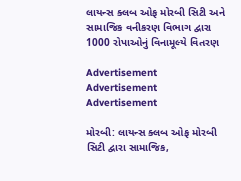લાયન્સ ક્લબ ઓફ મોરબી સિટી અને સામાજિક વનીકરણ વિભાગ દ્વારા 1000 રોપાઓનું વિનામૂલ્યે વિતરણ

Advertisement
Advertisement
Advertisement

મોરબી: લાયન્સ ક્લબ ઓફ મોરબી સિટી દ્વારા સામાજિક,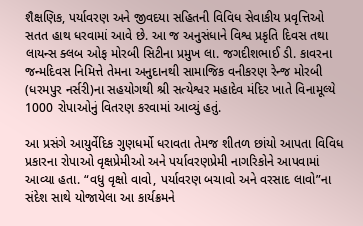શૈક્ષણિક, પર્યાવરણ અને જીવદયા સહિતની વિવિધ સેવાકીય પ્રવૃત્તિઓ સતત હાથ ધરવામાં આવે છે. આ જ અનુસંધાને વિશ્વ પ્રકૃતિ દિવસ તથા લાયન્સ ક્લબ ઓફ મોરબી સિટીના પ્રમુખ લા. જગદીશભાઈ ડી. કાવરના જન્મદિવસ નિમિત્તે તેમના અનુદાનથી સામાજિક વનીકરણ રેન્જ મોરબી (ધરમપુર નર્સરી)ના સહયોગથી શ્રી સત્યેશ્વર મહાદેવ મંદિર ખાતે વિનામૂલ્યે 1000 રોપાઓનું વિતરણ કરવામાં આવ્યું હતું.

આ પ્રસંગે આયુર્વેદિક ગુણધર્મો ધરાવતા તેમજ શીતળ છાંયો આપતા વિવિધ પ્રકારના રોપાઓ વૃક્ષપ્રેમીઓ અને પર્યાવરણપ્રેમી નાગરિકોને આપવામાં આવ્યા હતા. “વધુ વૃક્ષો વાવો, પર્યાવરણ બચાવો અને વરસાદ લાવો”ના સંદેશ સાથે યોજાયેલા આ કાર્યક્રમને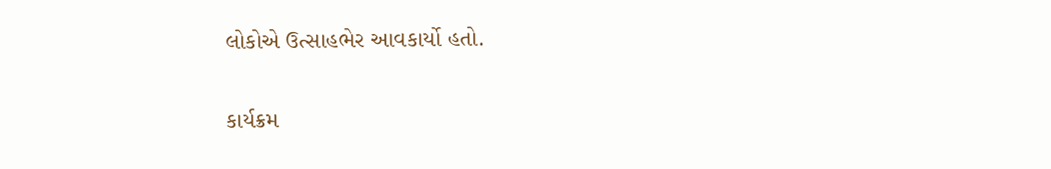લોકોએ ઉત્સાહભેર આવકાર્યો હતો.

કાર્યક્રમ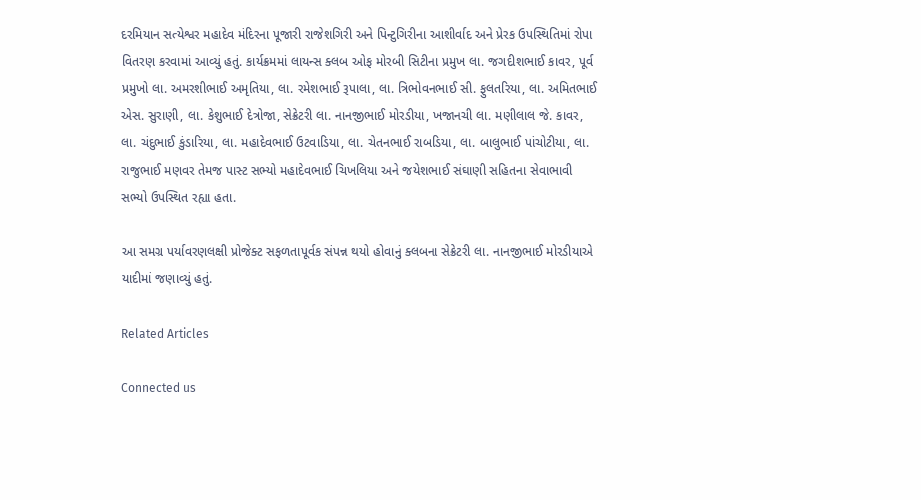દરમિયાન સત્યેશ્વર મહાદેવ મંદિરના પૂજારી રાજેશગિરી અને પિન્ટુગિરીના આશીર્વાદ અને પ્રેરક ઉપસ્થિતિમાં રોપા વિતરણ કરવામાં આવ્યું હતું. કાર્યક્રમમાં લાયન્સ ક્લબ ઓફ મોરબી સિટીના પ્રમુખ લા. જગદીશભાઈ કાવર, પૂર્વ પ્રમુખો લા. અમરશીભાઈ અમૃતિયા, લા. રમેશભાઈ રૂપાલા, લા. ત્રિભોવનભાઈ સી. ફુલતરિયા, લા. અમિતભાઈ એસ. સુરાણી, લા. કેશુભાઈ દેત્રોજા, સેક્રેટરી લા. નાનજીભાઈ મોરડીયા, ખજાનચી લા. મણીલાલ જે. કાવર, લા. ચંદુભાઈ કુંડારિયા, લા. મહાદેવભાઈ ઉટવાડિયા, લા. ચેતનભાઈ રાબડિયા, લા. બાલુભાઈ પાંચોટીયા, લા. રાજુભાઈ મણવર તેમજ પાસ્ટ સભ્યો મહાદેવભાઈ ચિખલિયા અને જયેશભાઈ સંઘાણી સહિતના સેવાભાવી સભ્યો ઉપસ્થિત રહ્યા હતા.

આ સમગ્ર પર્યાવરણલક્ષી પ્રોજેક્ટ સફળતાપૂર્વક સંપન્ન થયો હોવાનું ક્લબના સેક્રેટરી લા. નાનજીભાઈ મોરડીયાએ યાદીમાં જણાવ્યું હતું.

Related Articles

Connected us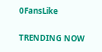0FansLike

TRENDING NOW